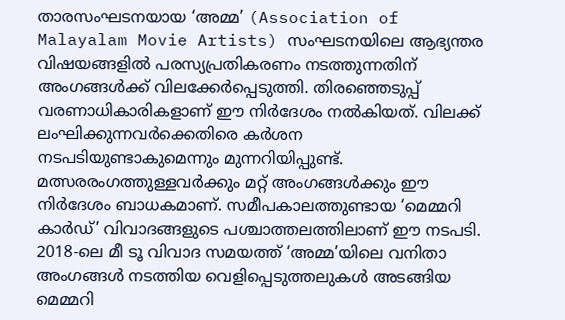താരസംഘടനയായ ‘അമ്മ’ (Association of Malayalam Movie Artists) സംഘടനയിലെ ആഭ്യന്തര വിഷയങ്ങളിൽ പരസ്യപ്രതികരണം നടത്തുന്നതിന് അംഗങ്ങൾക്ക് വിലക്കേർപ്പെടുത്തി. തിരഞ്ഞെടുപ്പ് വരണാധികാരികളാണ് ഈ നിർദേശം നൽകിയത്. വിലക്ക് ലംഘിക്കുന്നവർക്കെതിരെ കർശന നടപടിയുണ്ടാകുമെന്നും മുന്നറിയിപ്പുണ്ട്.
മത്സരരംഗത്തുള്ളവർക്കും മറ്റ് അംഗങ്ങൾക്കും ഈ നിർദേശം ബാധകമാണ്. സമീപകാലത്തുണ്ടായ ‘മെമ്മറി കാർഡ്’ വിവാദങ്ങളുടെ പശ്ചാത്തലത്തിലാണ് ഈ നടപടി. 2018-ലെ മീ ടൂ വിവാദ സമയത്ത് ‘അമ്മ’യിലെ വനിതാ അംഗങ്ങൾ നടത്തിയ വെളിപ്പെടുത്തലുകൾ അടങ്ങിയ മെമ്മറി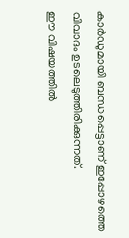കാർഡുമായി ബന്ധപ്പെട്ടാണ് ഇപ്പോഴത്തെ വിവാദം ഉടലെടുത്തിരിക്കുന്നത്.
ഈ വിഷയത്തിൽ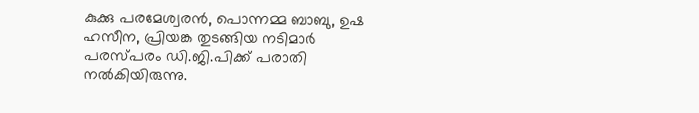കുക്കു പരമേശ്വരൻ, പൊന്നമ്മ ബാബു, ഉഷ ഹസീന, പ്രിയങ്ക തുടങ്ങിയ നടിമാർ പരസ്പരം ഡി.ജി.പിക്ക് പരാതി നൽകിയിരുന്നു.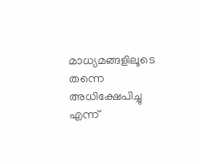മാധ്യമങ്ങളിലൂടെ തന്നെ അധിക്ഷേപിച്ചു എന്ന്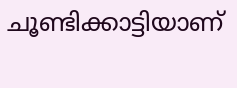ചൂണ്ടിക്കാട്ടിയാണ്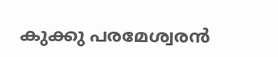കുക്കു പരമേശ്വരൻ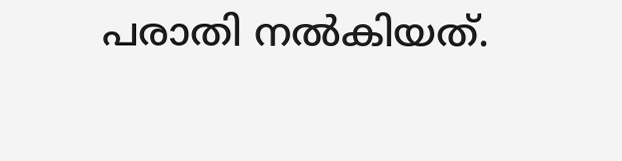പരാതി നൽകിയത്.